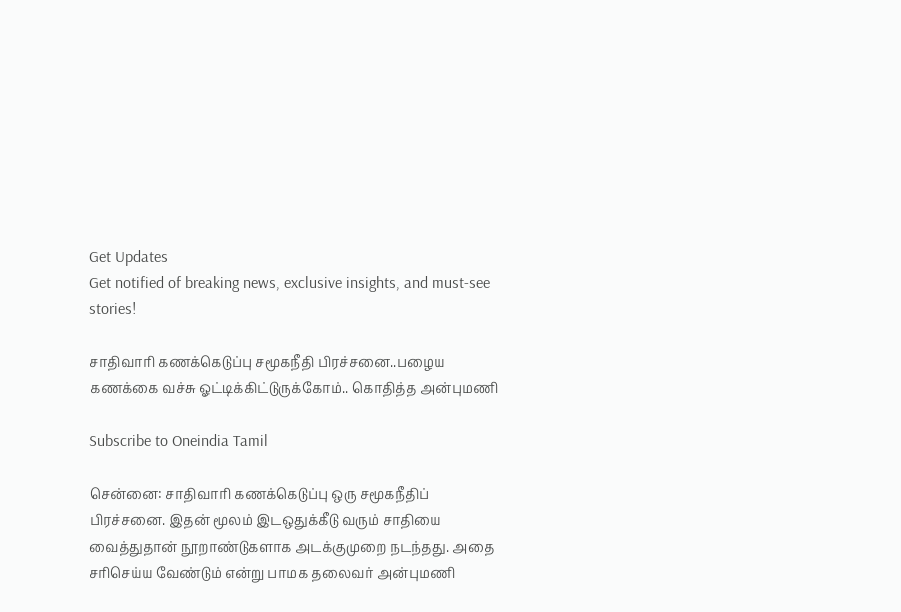Get Updates
Get notified of breaking news, exclusive insights, and must-see stories!

சாதிவாரி கணக்கெடுப்பு சமூகநீதி பிரச்சனை..பழைய கணக்கை வச்சு ஓட்டிக்கிட்டுருக்கோம்.. கொதித்த அன்புமணி

Subscribe to Oneindia Tamil

சென்னை: சாதிவாரி கணக்கெடுப்பு ஒரு சமூகநீதிப் பிரச்சனை. இதன் மூலம் இடஒதுக்கீடு வரும் சாதியை வைத்துதான் நூறாண்டுகளாக அடக்குமுறை நடந்தது. அதை சரிசெய்ய வேண்டும் என்று பாமக தலைவர் அன்புமணி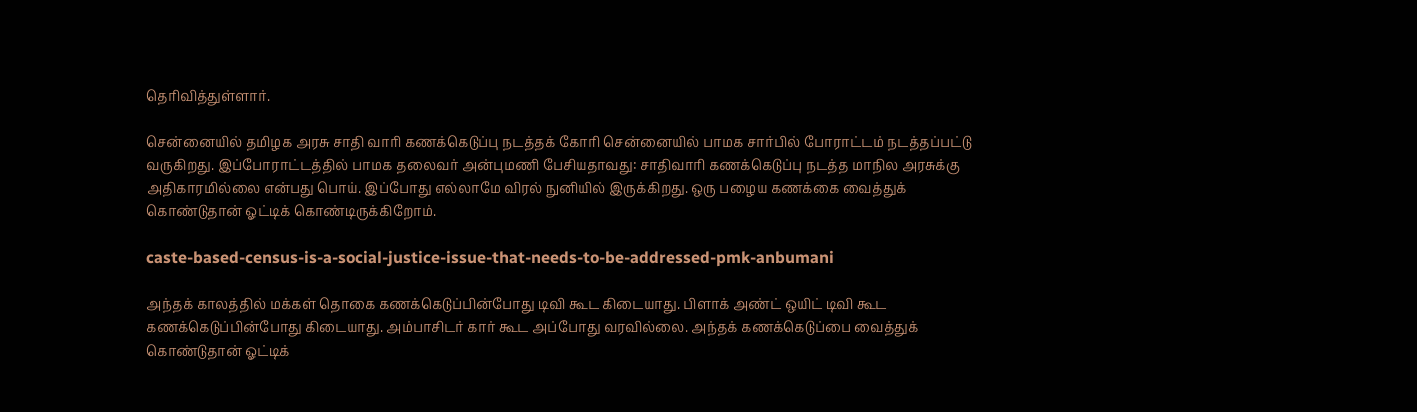தெரிவித்துள்ளார்.

சென்னையில் தமிழக அரசு சாதி வாரி கணக்கெடுப்பு நடத்தக் கோரி சென்னையில் பாமக சார்பில் போராட்டம் நடத்தப்பட்டு வருகிறது. இப்போராட்டத்தில் பாமக தலைவர் அன்புமணி பேசியதாவது: சாதிவாரி கணக்கெடுப்பு நடத்த மாநில அரசுக்கு அதிகாரமில்லை என்பது பொய். இப்போது எல்லாமே விரல் நுனியில் இருக்கிறது. ஒரு பழைய கணக்கை வைத்துக் கொண்டுதான் ஓட்டிக் கொண்டிருக்கிறோம்.

caste-based-census-is-a-social-justice-issue-that-needs-to-be-addressed-pmk-anbumani

அந்தக் காலத்தில் மக்கள் தொகை கணக்கெடுப்பின்போது டிவி கூட கிடையாது. பிளாக் அண்ட் ஒயிட் டிவி கூட கணக்கெடுப்பின்போது கிடையாது. அம்பாசிடர் கார் கூட அப்போது வரவில்லை. அந்தக் கணக்கெடுப்பை வைத்துக் கொண்டுதான் ஓட்டிக்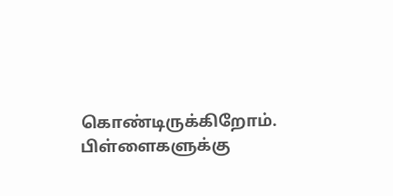கொண்டிருக்கிறோம். பிள்ளைகளுக்கு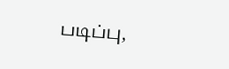படிப்பு,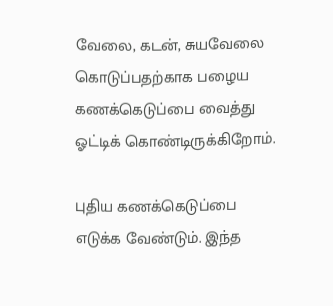வேலை, கடன், சுயவேலை கொடுப்பதற்காக பழைய கணக்கெடுப்பை வைத்து ஓட்டிக் கொண்டிருக்கிறோம்.

புதிய கணக்கெடுப்பை எடுக்க வேண்டும். இந்த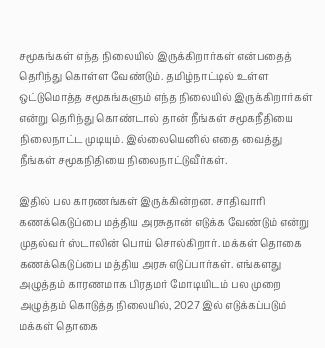சமூகங்கள் எந்த நிலையில் இருக்கிறார்கள் என்பதைத் தெரிந்து கொள்ள வேண்டும். தமிழ்நாட்டில் உள்ள ஒட்டுமொத்த சமூகங்களும் எந்த நிலையில் இருக்கிறார்கள் என்று தெரிந்து கொண்டால் தான் நீங்கள் சமூகநீதியை நிலைநாட்ட முடியும். இல்லையெனில் எதை வைத்து நீங்கள் சமூகநிதியை நிலைநாட்டுவீர்கள்.

இதில் பல காரணங்கள் இருக்கின்றன. சாதிவாரி கணக்கெடுப்பை மத்திய அரசுதான் எடுக்க வேண்டும் என்று முதல்வர் ஸ்டாலின் பொய் சொல்கிறார். மக்கள் தொகை கணக்கெடுப்பை மத்திய அரசு எடுப்பார்கள். எங்களது அழுத்தம் காரணமாக பிரதமர் மோடியிடம் பல முறை அழுத்தம் கொடுத்த நிலையில், 2027 இல் எடுக்கப்படும் மக்கள் தொகை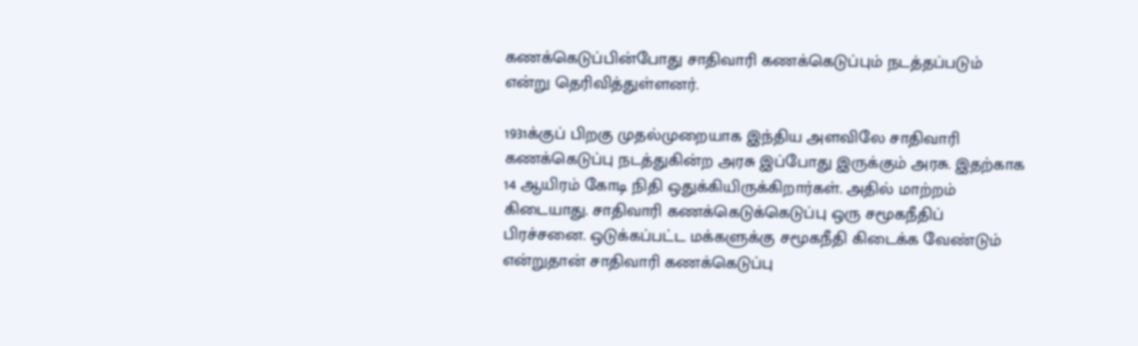கணக்கெடுப்பின்போது சாதிவாரி கணக்கெடுப்பும் நடத்தப்படும் என்று தெரிவித்துள்ளனர்.

1931க்குப் பிறகு முதல்முறையாக இந்திய அளவிலே சாதிவாரி கணக்கெடுப்பு நடத்துகின்ற அரசு இப்போது இருக்கும் அரசு. இதற்காக 14 ஆயிரம் கோடி நிதி ஒதுக்கியிருக்கிறார்கள். அதில் மாற்றம் கிடையாது. சாதிவாரி கணக்கெடுக்கெடுப்பு ஒரு சமூகநீதிப் பிரச்சனை. ஒடுக்கப்பட்ட மக்களுக்கு சமூகநீதி கிடைக்க வேண்டும் என்றுதான் சாதிவாரி கணக்கெடுப்பு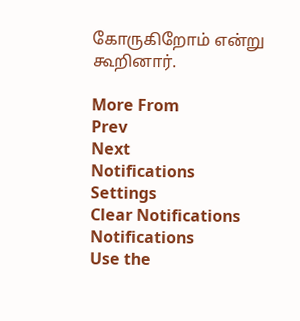கோருகிறோம் என்று கூறினார்.

More From
Prev
Next
Notifications
Settings
Clear Notifications
Notifications
Use the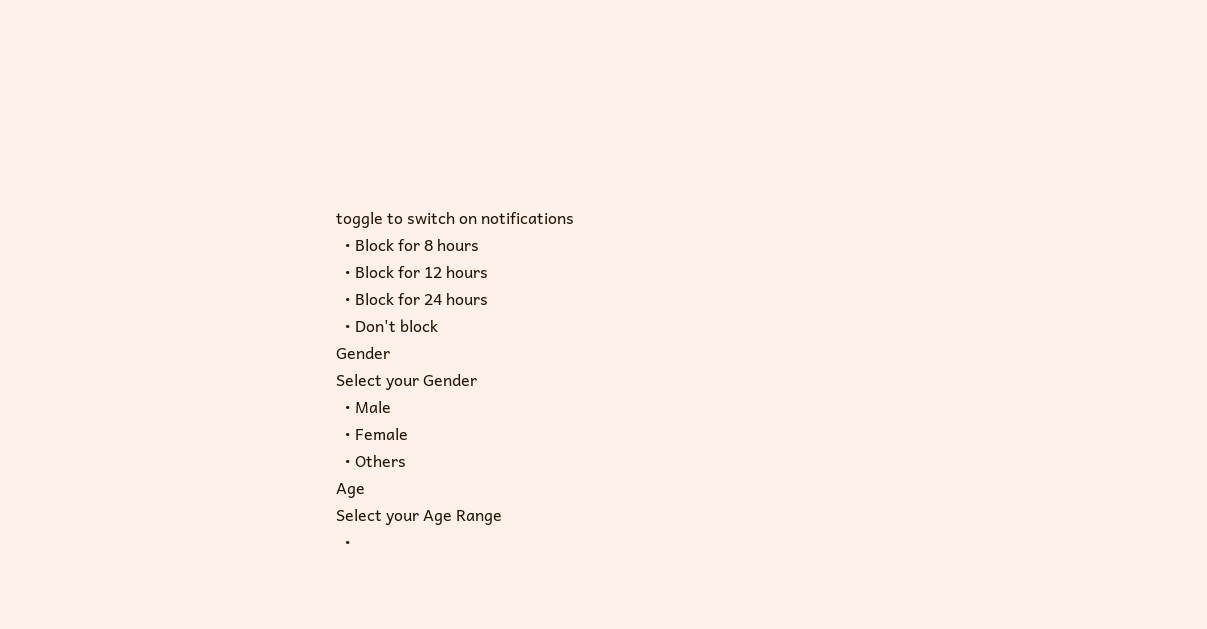toggle to switch on notifications
  • Block for 8 hours
  • Block for 12 hours
  • Block for 24 hours
  • Don't block
Gender
Select your Gender
  • Male
  • Female
  • Others
Age
Select your Age Range
  •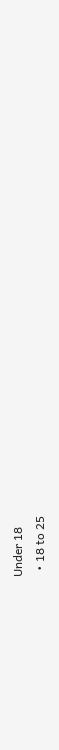Under 18
  • 18 to 25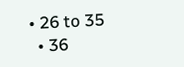• 26 to 35
  • 36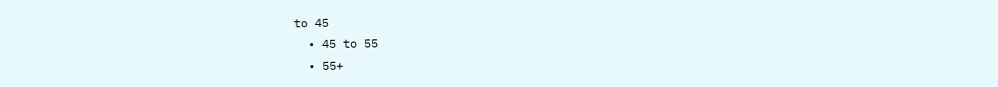to 45
  • 45 to 55
  • 55+